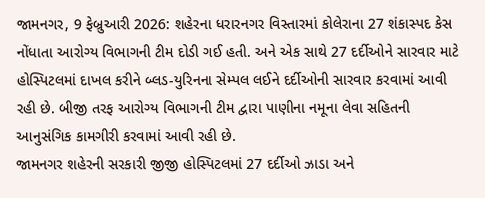જામનગર, 9 ફેબ્રુઆરી 2026: શહેરના ધરારનગર વિસ્તારમાં કોલેરાના 27 શંકાસ્પદ કેસ નોંધાતા આરોગ્ય વિભાગની ટીમ દોડી ગઈ હતી. અને એક સાથે 27 દર્દીઓને સારવાર માટે હોસ્પિટલમાં દાખલ કરીને બ્લડ-યુરિનના સેમ્પલ લઈને દર્દીઓની સારવાર કરવામાં આવી રહી છે. બીજી તરફ આરોગ્ય વિભાગની ટીમ દ્વારા પાણીના નમૂના લેવા સહિતની આનુસંગિક કામગીરી કરવામાં આવી રહી છે.
જામનગર શહેરની સરકારી જીજી હોસ્પિટલમાં 27 દર્દીઓ ઝાડા અને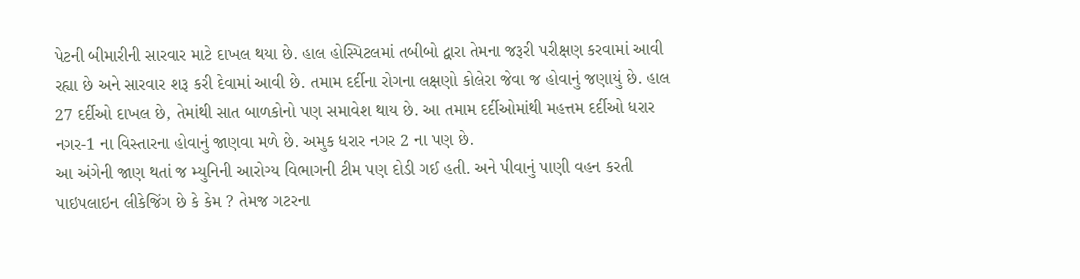પેટની બીમારીની સારવાર માટે દાખલ થયા છે. હાલ હોસ્પિટલમાં તબીબો દ્વારા તેમના જરૂરી પરીક્ષણ કરવામાં આવી રહ્યા છે અને સારવાર શરૂ કરી દેવામાં આવી છે. તમામ દર્દીના રોગના લક્ષણો કોલેરા જેવા જ હોવાનું જણાયું છે. હાલ 27 દર્દીઓ દાખલ છે, તેમાંથી સાત બાળકોનો પણ સમાવેશ થાય છે. આ તમામ દર્દીઓમાંથી મહત્તમ દર્દીઓ ધરાર નગર-1 ના વિસ્તારના હોવાનું જાણવા મળે છે. અમુક ધરાર નગર 2 ના પણ છે.
આ અંગેની જાણ થતાં જ મ્યુનિની આરોગ્ય વિભાગની ટીમ પણ દોડી ગઈ હતી. અને પીવાનું પાણી વહન કરતી પાઇપલાઇન લીકેજિંગ છે કે કેમ ? તેમજ ગટરના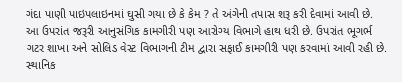ગંદા પાણી પાઇપલાઇનમાં ઘુસી ગયા છે કે કેમ ? તે અંગેની તપાસ શરૂ કરી દેવામાં આવી છે. આ ઉપરાંત જરૂરી આનુસંગિક કામગીરી પણ આરોગ્ય વિભાગે હાથ ધરી છે. ઉપરાંત ભૂગર્ભ ગટર શાખા અને સોલિડ વેસ્ટ વિભાગની ટીમ દ્વારા સફાઈ કામગીરી પણ કરવામાં આવી રહી છે. સ્થાનિક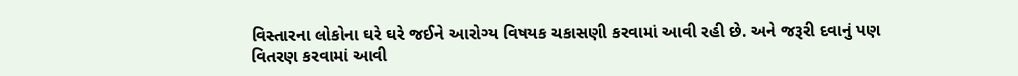વિસ્તારના લોકોના ઘરે ઘરે જઈને આરોગ્ય વિષયક ચકાસણી કરવામાં આવી રહી છે. અને જરૂરી દવાનું પણ વિતરણ કરવામાં આવી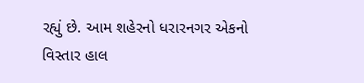રહ્યું છે. આમ શહેરનો ધરારનગર એકનો વિસ્તાર હાલ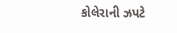કોલેરાની ઝપટે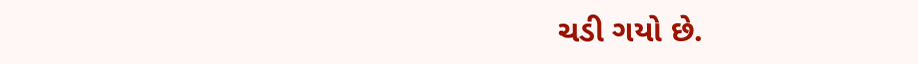ચડી ગયો છે.